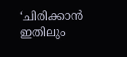‘ചിരിക്കാൻ ഇതിലും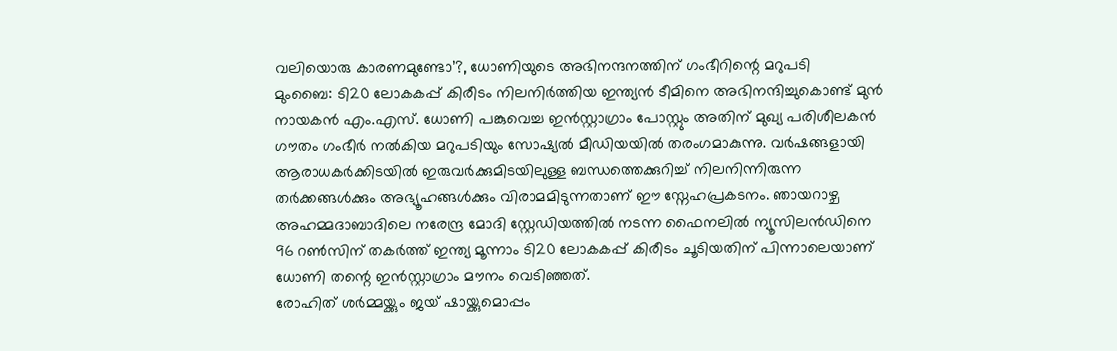വലിയൊരു കാരണമുണ്ടോ’?, ധോണിയുടെ അഭിനന്ദനത്തിന് ഗംഭീറിന്റെ മറുപടി
മുംബൈ: ടി20 ലോകകപ്പ് കിരീടം നിലനിർത്തിയ ഇന്ത്യൻ ടീമിനെ അഭിനന്ദിച്ചുകൊണ്ട് മുൻ നായകൻ എം.എസ്. ധോണി പങ്കുവെച്ച ഇൻസ്റ്റാഗ്രാം പോസ്റ്റും അതിന് മുഖ്യ പരിശീലകൻ ഗൗതം ഗംഭീർ നൽകിയ മറുപടിയും സോഷ്യൽ മീഡിയയിൽ തരംഗമാകുന്നു. വർഷങ്ങളായി ആരാധകർക്കിടയിൽ ഇരുവർക്കുമിടയിലുള്ള ബന്ധത്തെക്കുറിച്ച് നിലനിന്നിരുന്ന തർക്കങ്ങൾക്കും അഭ്യൂഹങ്ങൾക്കും വിരാമമിടുന്നതാണ് ഈ സ്നേഹപ്രകടനം. ഞായറാഴ്ച അഹമ്മദാബാദിലെ നരേന്ദ്ര മോദി സ്റ്റേഡിയത്തിൽ നടന്ന ഫൈനലിൽ ന്യൂസിലൻഡിനെ 96 റൺസിന് തകർത്ത് ഇന്ത്യ മൂന്നാം ടി20 ലോകകപ്പ് കിരീടം ചൂടിയതിന് പിന്നാലെയാണ് ധോണി തന്റെ ഇൻസ്റ്റാഗ്രാം മൗനം വെടിഞ്ഞത്.
രോഹിത് ശർമ്മയ്ക്കും ജയ് ഷായ്ക്കുമൊപ്പം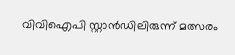വിവിഐപി സ്റ്റാൻഡിലിരുന്ന് മത്സരം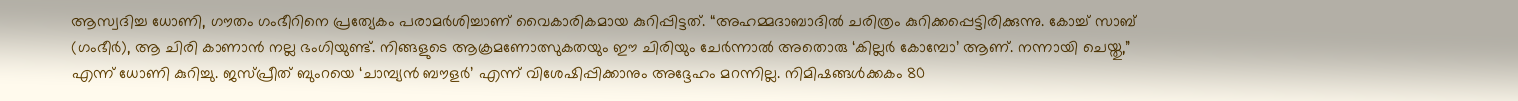ആസ്വദിച്ച ധോണി, ഗൗതം ഗംഭീറിനെ പ്രത്യേകം പരാമർശിച്ചാണ് വൈകാരികമായ കുറിപ്പിട്ടത്. “അഹമ്മദാബാദിൽ ചരിത്രം കുറിക്കപ്പെട്ടിരിക്കുന്നു. കോച്ച് സാബ് (ഗംഭീർ), ആ ചിരി കാണാൻ നല്ല ഭംഗിയുണ്ട്. നിങ്ങളുടെ ആക്രമണോത്സുകതയും ഈ ചിരിയും ചേർന്നാൽ അതൊരു ‘കില്ലർ കോമ്പോ’ ആണ്. നന്നായി ചെയ്തു,” എന്ന് ധോണി കുറിച്ചു. ജസ്പ്രീത് ബുംറയെ ‘ചാമ്പ്യൻ ബൗളർ’ എന്ന് വിശേഷിപ്പിക്കാനും അദ്ദേഹം മറന്നില്ല. നിമിഷങ്ങൾക്കകം 80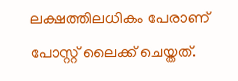ലക്ഷത്തിലധികം പേരാണ് പോസ്റ്റ് ലൈക്ക് ചെയ്തത്.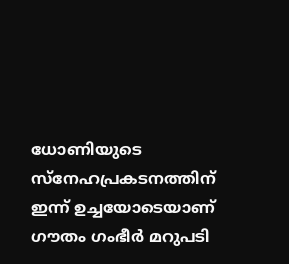ധോണിയുടെ സ്നേഹപ്രകടനത്തിന് ഇന്ന് ഉച്ചയോടെയാണ് ഗൗതം ഗംഭീർ മറുപടി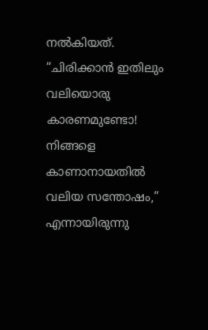നൽകിയത്. “ചിരിക്കാൻ ഇതിലും വലിയൊരു കാരണമുണ്ടോ! നിങ്ങളെ കാണാനായതിൽ വലിയ സന്തോഷം,” എന്നായിരുന്നു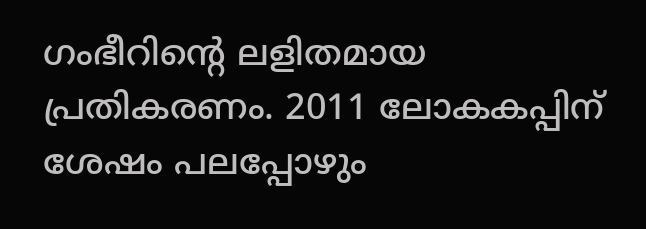ഗംഭീറിന്റെ ലളിതമായ പ്രതികരണം. 2011 ലോകകപ്പിന് ശേഷം പലപ്പോഴും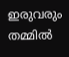ഇരുവരും തമ്മിൽ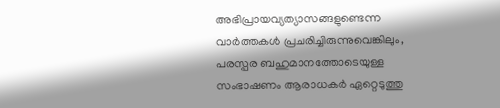അഭിപ്രായവ്യത്യാസങ്ങളുണ്ടെന്ന വാർത്തകൾ പ്രചരിച്ചിരുന്നുവെങ്കിലും, പരസ്പര ബഹുമാനത്തോടെയുള്ള സംഭാഷണം ആരാധകർ ഏറ്റെടുത്തു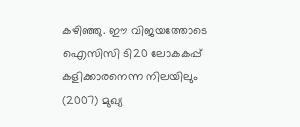കഴിഞ്ഞു. ഈ വിജയത്തോടെ ഐസിസി ടി20 ലോകകപ്പ് കളിക്കാരനെന്ന നിലയിലും (2007) മുഖ്യ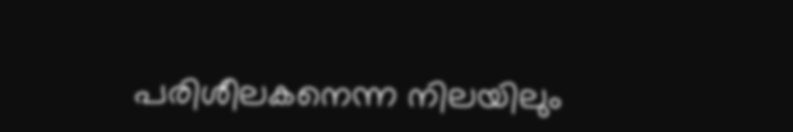പരിശീലകനെന്ന നിലയിലും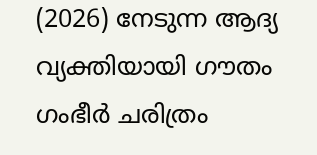(2026) നേടുന്ന ആദ്യ വ്യക്തിയായി ഗൗതം ഗംഭീർ ചരിത്രം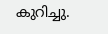കുറിച്ചു.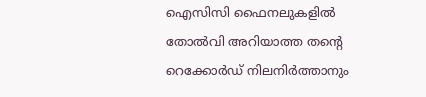ഐസിസി ഫൈനലുകളിൽ തോൽവി അറിയാത്ത തന്റെ റെക്കോർഡ് നിലനിർത്താനും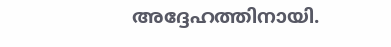അദ്ദേഹത്തിനായി.